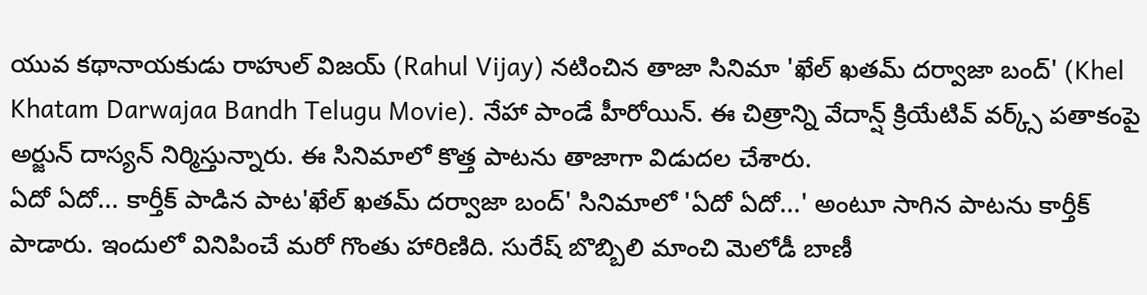యువ కథానాయకుడు రాహుల్ విజయ్ (Rahul Vijay) నటించిన తాజా సినిమా 'ఖేల్ ఖతమ్ దర్వాజా బంద్' (Khel Khatam Darwajaa Bandh Telugu Movie). నేహా పాండే హీరోయిన్. ఈ చిత్రాన్ని వేదాన్ష్ క్రియేటివ్ వర్క్స్ పతాకంపై అర్జున్ దాస్యన్ నిర్మిస్తున్నారు. ఈ సినిమాలో కొత్త పాటను తాజాగా విడుదల చేశారు.
ఏదో ఏదో... కార్తీక్ పాడిన పాట'ఖేల్ ఖతమ్ దర్వాజా బంద్' సినిమాలో 'ఏదో ఏదో...' అంటూ సాగిన పాటను కార్తీక్ పాడారు. ఇందులో వినిపించే మరో గొంతు హారిణిది. సురేష్ బొబ్బిలి మాంచి మెలోడీ బాణీ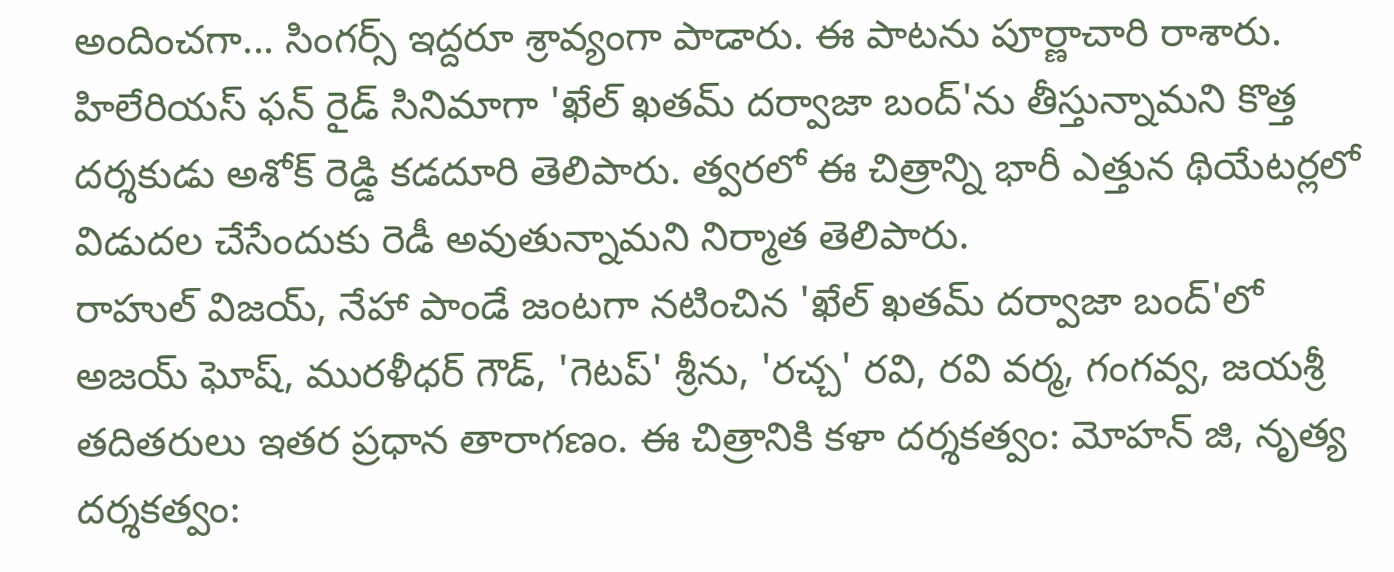అందించగా... సింగర్స్ ఇద్దరూ శ్రావ్యంగా పాడారు. ఈ పాటను పూర్ణాచారి రాశారు.
హిలేరియస్ ఫన్ రైడ్ సినిమాగా 'ఖేల్ ఖతమ్ దర్వాజా బంద్'ను తీస్తున్నామని కొత్త దర్శకుడు అశోక్ రెడ్డి కడదూరి తెలిపారు. త్వరలో ఈ చిత్రాన్ని భారీ ఎత్తున థియేటర్లలో విడుదల చేసేందుకు రెడీ అవుతున్నామని నిర్మాత తెలిపారు.
రాహుల్ విజయ్, నేహా పాండే జంటగా నటించిన 'ఖేల్ ఖతమ్ దర్వాజా బంద్'లో అజయ్ ఘోష్, మురళీధర్ గౌడ్, 'గెటప్' శ్రీను, 'రచ్చ' రవి, రవి వర్మ, గంగవ్వ, జయశ్రీ తదితరులు ఇతర ప్రధాన తారాగణం. ఈ చిత్రానికి కళా దర్శకత్వం: మోహన్ జి, నృత్య దర్శకత్వం: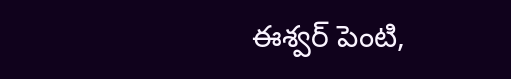ఈశ్వర్ పెంటి,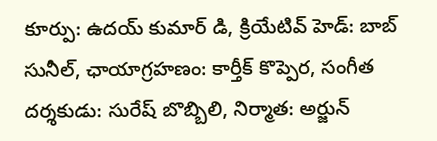కూర్పు: ఉదయ్ కుమార్ డి, క్రియేటివ్ హెడ్: బాబ్ సునీల్, ఛాయాగ్రహణం: కార్తీక్ కొప్పెర, సంగీత దర్శకుడు: సురేష్ బొబ్బిలి, నిర్మాత: అర్జున్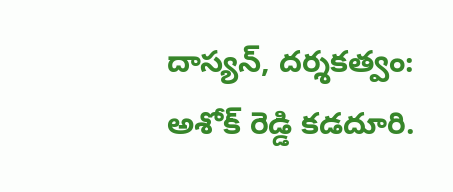దాస్యన్, దర్శకత్వం: అశోక్ రెడ్డి కడదూరి.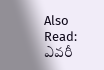Also Read: ఎవరీ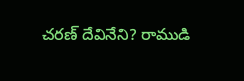చరణ్ దేవినేని? రాముడి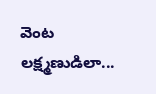వెంట లక్ష్మణుడిలా...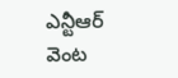ఎన్టీఆర్ వెంట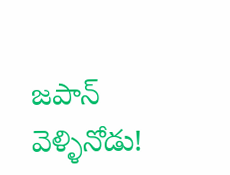జపాన్ వెళ్ళినోడు!